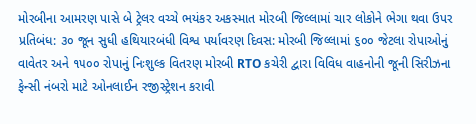મોરબીના આમરણ પાસે બે ટ્રેલર વચ્ચે ભયંકર અકસ્માત મોરબી જિલ્લામાં ચાર લોકોને ભેગા થવા ઉપર પ્રતિબંધ: ૩૦ જૂન સુધી હથિયારબંધી વિશ્વ પર્યાવરણ દિવસ: મોરબી જિલ્લામાં ૬૦૦ જેટલા રોપાઓનું વાવેતર અને ૧૫૦૦ રોપાનું નિઃશુલ્ક વિતરણ મોરબી RTO કચેરી દ્વારા વિવિધ વાહનોની જૂની સિરીઝના ફેન્સી નંબરો માટે ઓનલાઈન રજીસ્ટ્રેશન કરાવી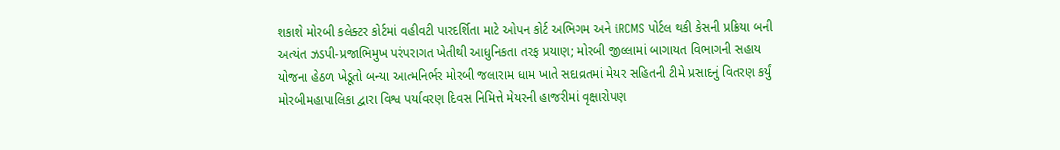શકાશે મોરબી કલેક્ટર કોર્ટમાં વહીવટી પારદર્શિતા માટે ઓપન કોર્ટ અભિગમ અને iRCMS પોર્ટલ થકી કેસની પ્રક્રિયા બની અત્યંત ઝડપી-પ્રજાભિમુખ પરંપરાગત ખેતીથી આધુનિકતા તરફ પ્રયાણ; મોરબી જીલ્લામાં બાગાયત વિભાગની સહાય યોજના હેઠળ ખેડૂતો બન્યા આત્મનિર્ભર મોરબી જલારામ ધામ ખાતે સદાવ્રતમાં મેયર સહિતની ટીમે પ્રસાદનું વિતરણ કર્યું મોરબીમહાપાલિકા દ્વારા વિશ્વ પર્યાવરણ દિવસ નિમિત્તે મેયરની હાજરીમાં વૃક્ષારોપણ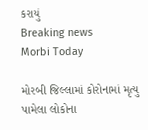કરાયું
Breaking news
Morbi Today

મોરબી જિલ્લામાં કોરોનામાં મૃત્યુ પામેલા લોકોના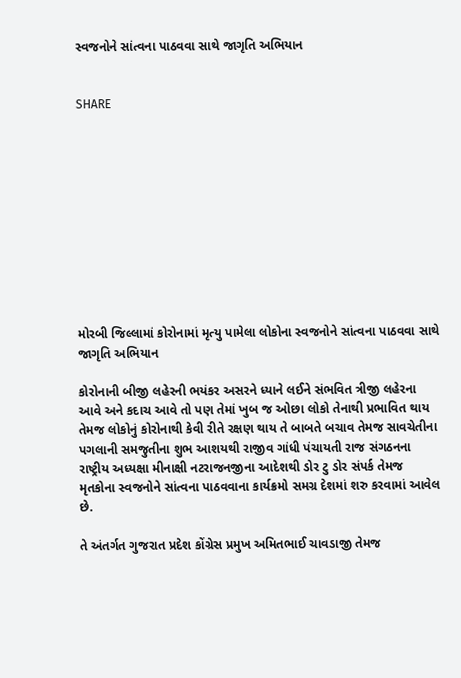સ્વજનોને સાંત્વના પાઠવવા સાથે જાગૃતિ અભિયાન


SHARE











મોરબી જિલ્લામાં કોરોનામાં મૃત્યુ પામેલા લોકોના સ્વજનોને સાંત્વના પાઠવવા સાથે જાગૃતિ અભિયાન

કોરોનાની બીજી લહેરની ભયંકર અસરને ધ્યાને લઈને સંભવિત ત્રીજી લહેરના આવે અને કદાચ આવે તો પણ તેમાં ખુબ જ ઓછા લોકો તેનાથી પ્રભાવિત થાય તેમજ લોકોનું કોરોનાથી કેવી રીતે રક્ષણ થાય તે બાબતે બચાવ તેમજ સાવચેતીના પગલાની સમજુતીના શુભ આશયથી રાજીવ ગાંધી પંચાયતી રાજ સંગઠનના રાષ્ટ્રીય અધ્યક્ષા મીનાક્ષી નટરાજનજીના આદેશથી ડોર ટુ ડોર સંપર્ક તેમજ મૃતકોના સ્વજનોને સાંત્વના પાઠવવાના કાર્યક્રમો સમગ્ર દેશમાં શરુ કરવામાં આવેલ છે.

તે અંતર્ગત ગુજરાત પ્રદેશ કોંગ્રેસ પ્રમુખ અમિતભાઈ ચાવડાજી તેમજ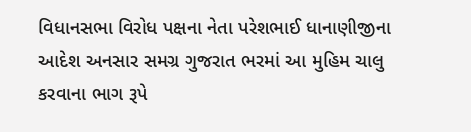વિધાનસભા વિરોધ પક્ષના નેતા પરેશભાઈ ધાનાણીજીના આદેશ અનસાર સમગ્ર ગુજરાત ભરમાં આ મુહિમ ચાલુ કરવાના ભાગ રૂપે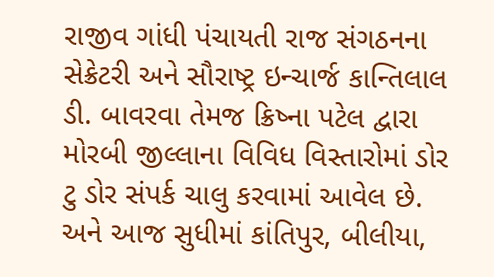રાજીવ ગાંધી પંચાયતી રાજ સંગઠનના સેક્રેટરી અને સૌરાષ્ટ્ર ઇન્ચાર્જ કાન્તિલાલ ડી. બાવરવા તેમજ ક્રિષ્ના પટેલ દ્વારા મોરબી જીલ્લાના વિવિધ વિસ્તારોમાં ડોર ટુ ડોર સંપર્ક ચાલુ કરવામાં આવેલ છે. અને આજ સુધીમાં કાંતિપુર, બીલીયા,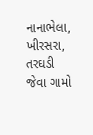નાનાભેલા, ખીરસરા, તરઘડી જેવા ગામો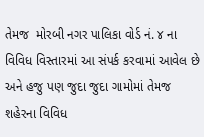તેમજ  મોરબી નગર પાલિકા વોર્ડ નં. ૪ ના વિવિધ વિસ્તારમાં આ સંપર્ક કરવામાં આવેલ છે અને હજુ પણ જુદા જુદા ગામોમાં તેમજ શહેરના વિવિધ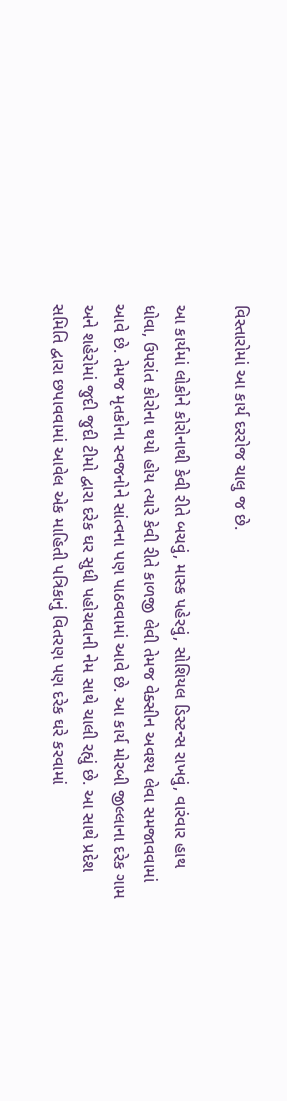વિસ્તારોમાં આ કાર્ય દરરોજ ચાલુ જ છે.

આ કાર્યમાં લોકોને કોરોનાથી કેવી રીતે બચવું, માસ્ક પહેરવું, સોશિયલ ડિસ્ટન્સ રાખવું, વારંવાર હાથ ધોવા, ઉપરાંત કોરોના થયો હોય ત્યારે કેવી રીતે કાળજી લેવી તેમજ વેક્સીન અવશ્ય લેવા સમજાવવામાં આવે છે. તેમજ મૃતકોના સ્વજનોને સાંત્વના પણ પાઠવવામાં આવે છે. આ કાર્ય મોરબી જીલ્લાના દરેક ગામ અને શહેરોમાં જુદી જુદી ટીમો દ્વારા દરેક ઘર સુધી પહોચવાની નેમ સાથે ચાલી રહ્યું છે. આ સાથે પ્રદેશ સમિતિ દ્વારા છપાવવામાં આવેલ એક માહિતી પત્રિકાનું વિતરણ પણ દરેક ઘરે કરવામાં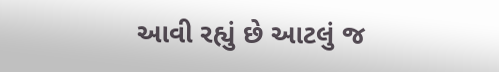આવી રહ્યું છે આટલું જ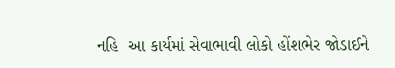નહિ  આ કાર્યમાં સેવાભાવી લોકો હોંશભેર જોડાઈને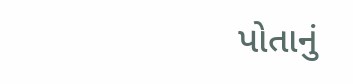પોતાનું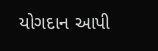યોગદાન આપી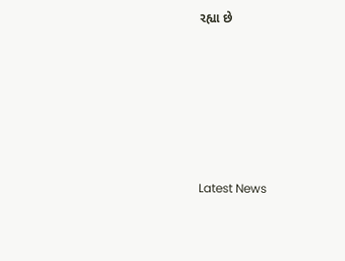રહ્યા છે






Latest News